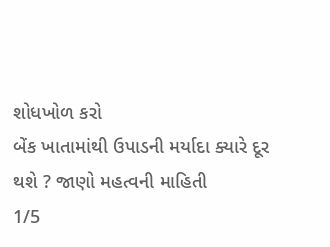શોધખોળ કરો
બેંક ખાતામાંથી ઉપાડની મર્યાદા ક્યારે દૂર થશે ? જાણો મહત્વની માહિતી
1/5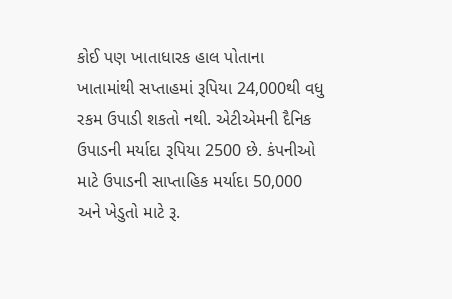કોઈ પણ ખાતાધારક હાલ પોતાના ખાતામાંથી સપ્તાહમાં રૂપિયા 24,000થી વધુ રકમ ઉપાડી શકતો નથી. એટીએમની દૈનિક ઉપાડની મર્યાદા રૂપિયા 2500 છે. કંપનીઓ માટે ઉપાડની સાપ્તાહિક મર્યાદા 50,000 અને ખેડુતો માટે રૂ.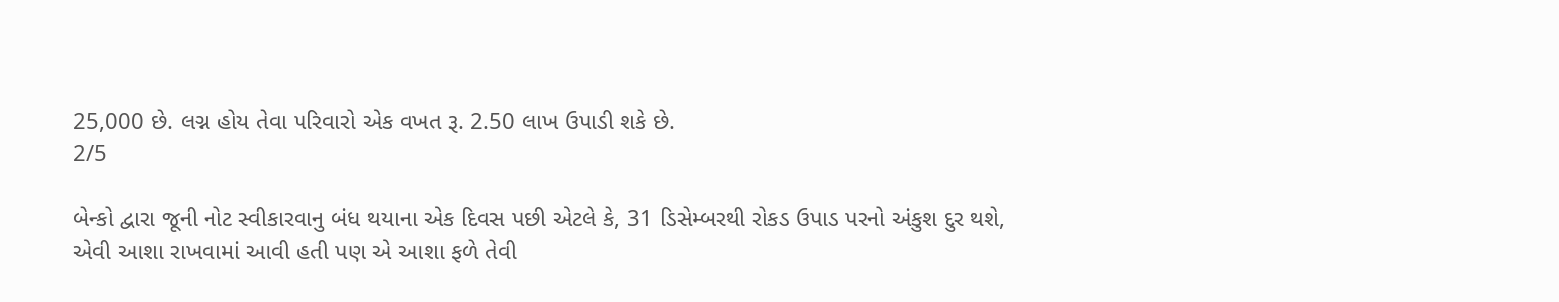25,000 છે. લગ્ન હોય તેવા પરિવારો એક વખત રૂ. 2.50 લાખ ઉપાડી શકે છે.
2/5

બેન્કો દ્વારા જૂની નોટ સ્વીકારવાનુ બંધ થયાના એક દિવસ પછી એટલે કે, 31 ડિસેમ્બરથી રોકડ ઉપાડ પરનો અંકુશ દુર થશે, એવી આશા રાખવામાં આવી હતી પણ એ આશા ફળે તેવી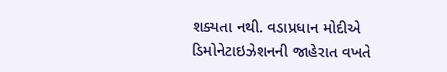શક્યતા નથી. વડાપ્રધાન મોદીએ ડિમોનેટાઇઝેશનની જાહેરાત વખતે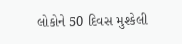લોકોને 50 દિવસ મુશ્કેલી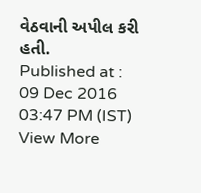વેઠવાની અપીલ કરી હતી.
Published at : 09 Dec 2016 03:47 PM (IST)
View More